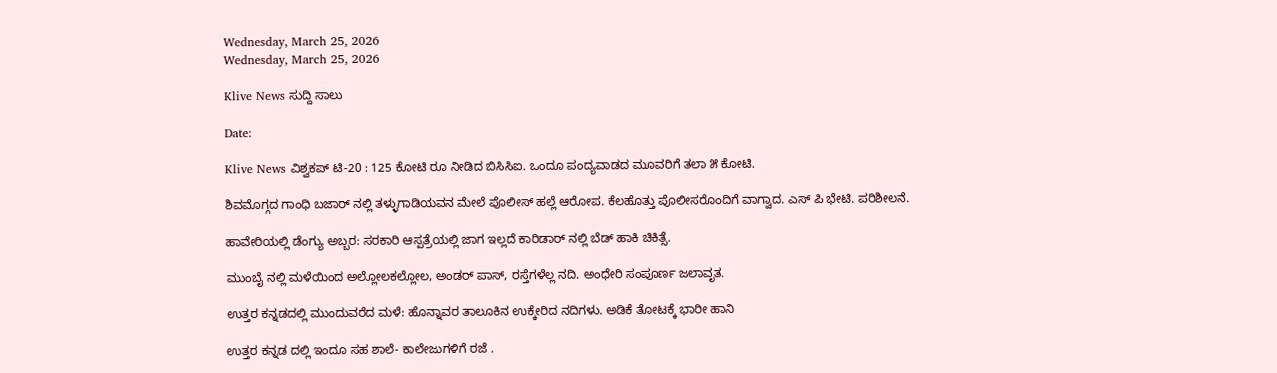Wednesday, March 25, 2026
Wednesday, March 25, 2026

Klive News ಸುದ್ದಿ ಸಾಲು

Date:

Klive News ವಿಶ್ವಕಪ್ ಟಿ-20 : 125 ಕೋಟಿ ರೂ ನೀಡಿದ ಬಿಸಿಸಿಐ. ಒಂದೂ ಪಂದ್ಯವಾಡದ ಮೂವರಿಗೆ ತಲಾ ೫ ಕೋಟಿ.

ಶಿವಮೊಗ್ಗದ ಗಾಂಧಿ ಬಜಾರ್ ನಲ್ಲಿ ತಳ್ಳುಗಾಡಿಯವನ ಮೇಲೆ ಪೊಲೀಸ್ ಹಲ್ಲೆ ಆರೋಪ. ಕೆಲಹೊತ್ತು ಪೊಲೀಸರೊಂದಿಗೆ ವಾಗ್ವಾದ. ಎಸ್ ಪಿ ಭೇಟಿ. ಪರಿಶೀಲನೆ.

ಹಾವೇರಿಯಲ್ಲಿ ಡೆಂಗ್ಯು ಅಬ್ಬರ: ಸರಕಾರಿ ಆಸ್ಪತ್ರೆಯಲ್ಲಿ ಜಾಗ ಇಲ್ಲದೆ ಕಾರಿಡಾರ್ ನಲ್ಲಿ ಬೆಡ್ ಹಾಕಿ ಚಿಕಿತ್ಸೆ.

ಮುಂಬೈ ನಲ್ಲಿ ಮಳೆಯಿಂದ ಅಲ್ಲೋಲಕಲ್ಲೋಲ, ಅಂಡರ್ ಪಾಸ್, ರಸ್ತೆಗಳೆಲ್ಲ ನದಿ. ಅಂಧೇರಿ ಸಂಪೂರ್ಣ ಜಲಾವೃತ.

ಉತ್ತರ ಕನ್ನಡದಲ್ಲಿ ಮುಂದುವರೆದ ಮಳೆ: ಹೊನ್ನಾವರ ತಾಲೂಕಿನ ಉಕ್ಕೇರಿದ ನದಿಗಳು. ಅಡಿಕೆ ತೋಟಕ್ಕೆ ಭಾರೀ ಹಾನಿ

ಉತ್ತರ ಕನ್ನಡ ದಲ್ಲಿ ಇಂದೂ ಸಹ ಶಾಲೆ- ಕಾಲೇಜುಗಳಿಗೆ ರಜೆ .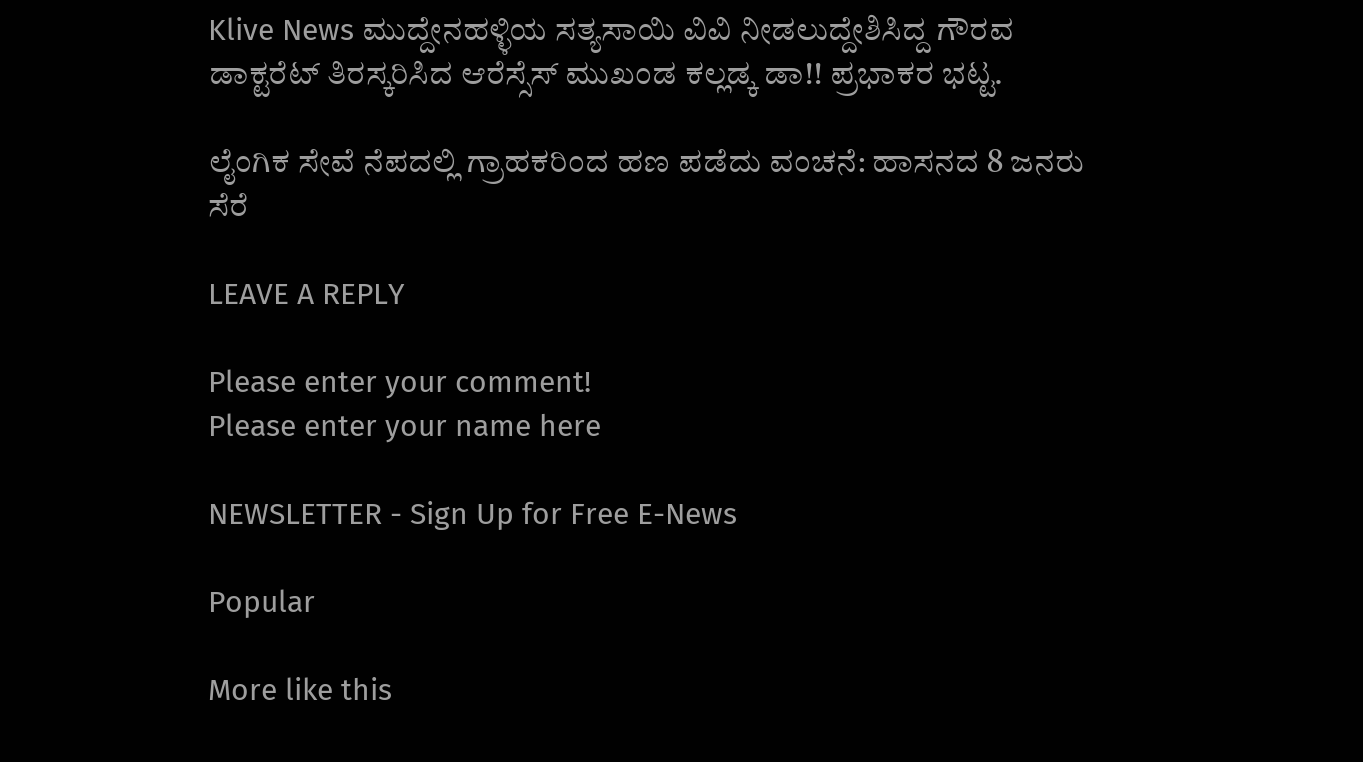Klive News ಮುದ್ದೇನಹಳ್ಳಿಯ ಸತ್ಯಸಾಯಿ ವಿವಿ ನೀಡಲುದ್ದೇಶಿಸಿದ್ದ ಗೌರವ ಡಾಕ್ಟರೆಟ್ ತಿರಸ್ಕರಿಸಿದ ಆರೆಸ್ಸೆಸ್ ಮುಖಂಡ ಕಲ್ಲಡ್ಕ ಡಾ!! ಪ್ರಭಾಕರ ಭಟ್ಟ.

ಲೈಂಗಿಕ ಸೇವೆ ನೆಪದಲ್ಲಿ ಗ್ರಾಹಕರಿಂದ ಹಣ ಪಡೆದು ವಂಚನೆ: ಹಾಸನದ 8 ಜನರು ಸೆರೆ

LEAVE A REPLY

Please enter your comment!
Please enter your name here

NEWSLETTER - Sign Up for Free E-News

Popular

More like this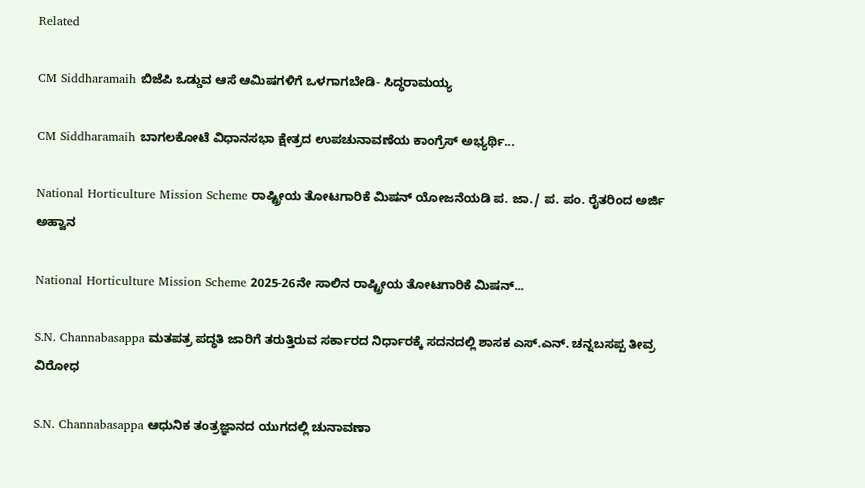Related

CM Siddharamaih ಬಿಜೆಪಿ ಒಡ್ಡುವ ಆಸೆ ಆಮಿಷಗಳಿಗೆ ಒಳಗಾಗಬೇಡಿ- ಸಿದ್ಧರಾಮಯ್ಯ

CM Siddharamaih ಬಾಗಲಕೋಟೆ ವಿಧಾನಸಭಾ ಕ್ಷೇತ್ರದ ಉಪಚುನಾವಣೆಯ ಕಾಂಗ್ರೆಸ್ ಅಭ್ಯರ್ಥಿ...

National Horticulture Mission Scheme ರಾಷ್ಟ್ರೀಯ ತೋಟಗಾರಿಕೆ ಮಿಷನ್ ಯೋಜನೆಯಡಿ ಪ. ಜಾ./ ಪ. ಪಂ. ರೈತರಿಂದ ಅರ್ಜಿ ಅಹ್ವಾನ

National Horticulture Mission Scheme 2025-26ನೇ ಸಾಲಿನ ರಾಷ್ಟ್ರೀಯ ತೋಟಗಾರಿಕೆ ಮಿಷನ್...

S.N. Channabasappa ಮತಪತ್ರ ಪದ್ಧತಿ ಜಾರಿಗೆ ತರುತ್ತಿರುವ ಸರ್ಕಾರದ ನಿರ್ಧಾರಕ್ಕೆ ಸದನದಲ್ಲಿ ಶಾಸಕ ಎಸ್.ಎನ್. ಚನ್ನಬಸಪ್ಪ ತೀವ್ರ ವಿರೋಧ

S.N. Channabasappa ಆಧುನಿಕ ತಂತ್ರಜ್ಞಾನದ ಯುಗದಲ್ಲಿ ಚುನಾವಣಾ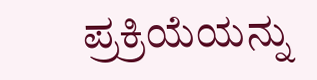ಪ್ರಕ್ರಿಯೆಯನ್ನು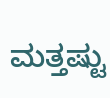ಮತ್ತಷ್ಟು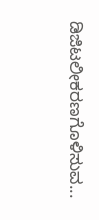ಡಿಜಿಟಲೀಕರಣಗೊಳಿಸುವ...